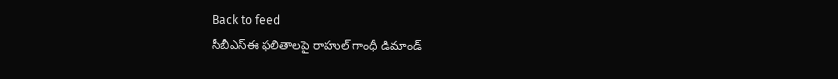Back to feed
సీబీఎస్ఈ ఫలితాలపై రాహుల్ గాంధీ డిమాండ్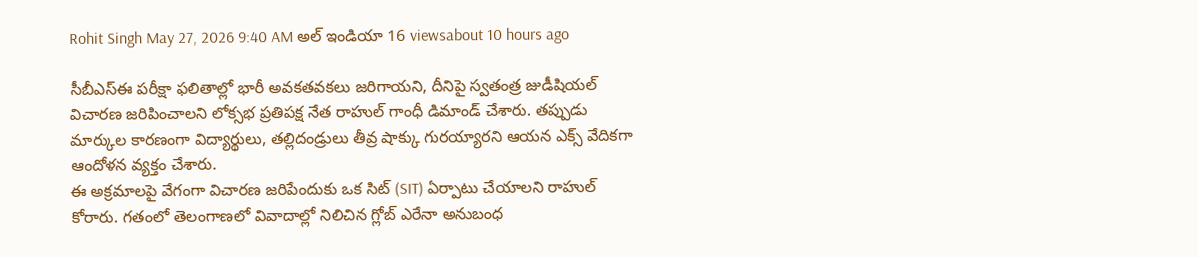Rohit Singh May 27, 2026 9:40 AM అల్ ఇండియా 16 viewsabout 10 hours ago

సీబీఎస్ఈ పరీక్షా ఫలితాల్లో భారీ అవకతవకలు జరిగాయని, దీనిపై స్వతంత్ర జుడీషియల్ విచారణ జరిపించాలని లోక్సభ ప్రతిపక్ష నేత రాహుల్ గాంధీ డిమాండ్ చేశారు. తప్పుడు మార్కుల కారణంగా విద్యార్థులు, తల్లిదండ్రులు తీవ్ర షాక్కు గురయ్యారని ఆయన ఎక్స్ వేదికగా ఆందోళన వ్యక్తం చేశారు.
ఈ అక్రమాలపై వేగంగా విచారణ జరిపేందుకు ఒక సిట్ (SIT) ఏర్పాటు చేయాలని రాహుల్ కోరారు. గతంలో తెలంగాణలో వివాదాల్లో నిలిచిన గ్లోబ్ ఎరేనా అనుబంధ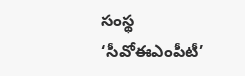సంస్థ ‘సీవోఈఎంపీటీ’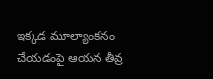ఇక్కడ మూల్యాంకనం చేయడంపై ఆయన తీవ్ర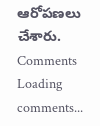ఆరోపణలు చేశారు.
Comments
Loading comments...